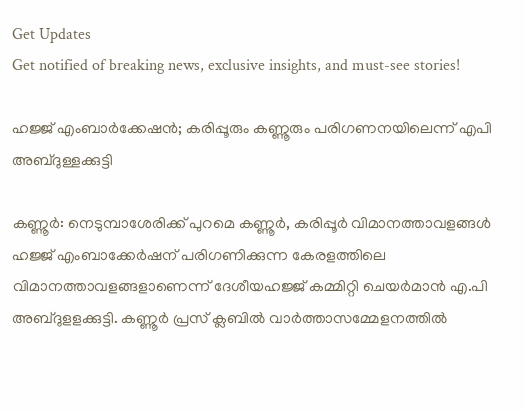Get Updates
Get notified of breaking news, exclusive insights, and must-see stories!

ഹജ്ജ് എംബാര്‍ക്കേഷന്‍; കരിപ്പൂരും കണ്ണൂരും പരിഗണനയിലെന്ന് എപി അബ്ദുള്ളക്കുട്ടി

കണ്ണൂര്‍: നെടുമ്പാശേരിക്ക് പുറമെ കണ്ണൂര്‍, കരിപ്പൂര്‍ വിമാനത്താവളങ്ങള്‍ ഹജ്ജ് എംബാക്കേര്‍ഷന് പരിഗണിക്കുന്ന കേരളത്തിലെ വിമാനത്താവളങ്ങളാണെന്ന് ദേശീയഹജ്ജ് കമ്മിറ്റി ചെയര്‍മാന്‍ എ.പി അബ്ദുളളക്കുട്ടി. കണ്ണൂര്‍ പ്രസ് ക്ലബില്‍ വാര്‍ത്താസമ്മേളനത്തില്‍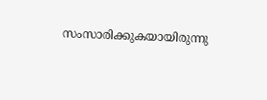സംസാരിക്കുകയായിരുന്നു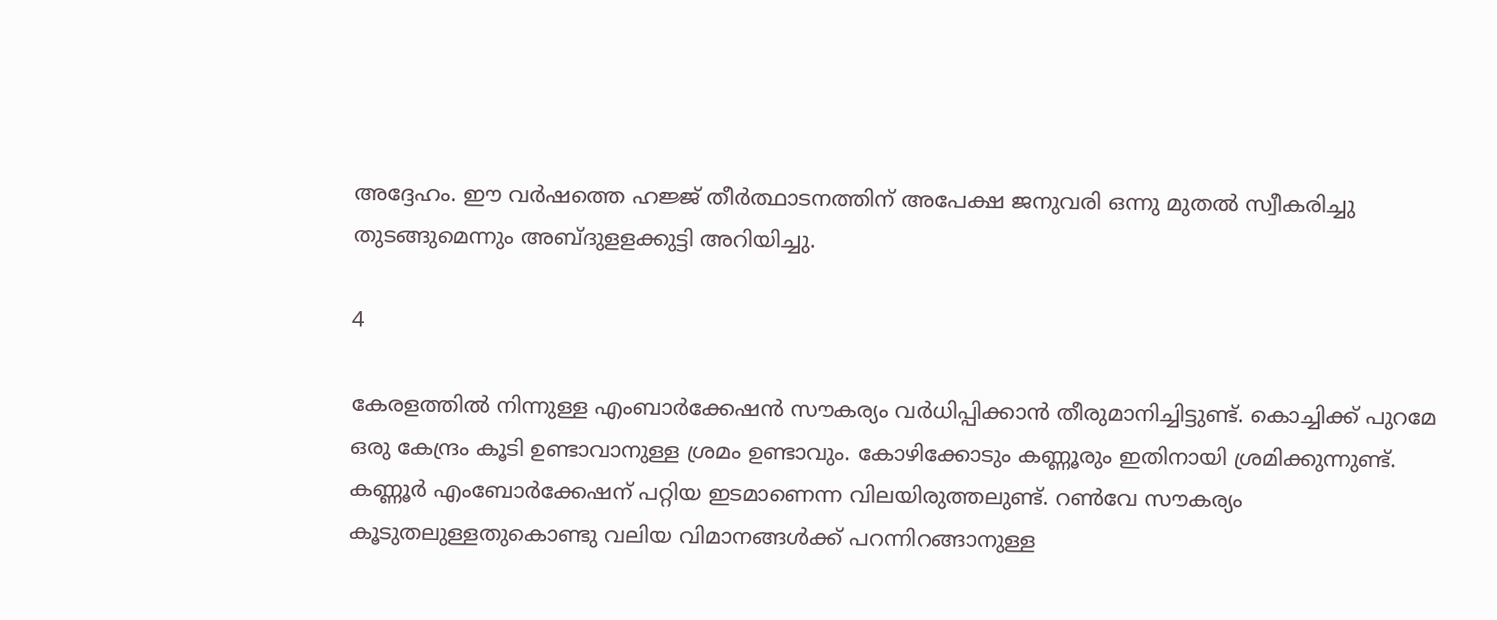അദ്ദേഹം. ഈ വര്‍ഷത്തെ ഹജ്ജ് തീര്‍ത്ഥാടനത്തിന് അപേക്ഷ ജനുവരി ഒന്നു മുതല്‍ സ്വീകരിച്ചു തുടങ്ങുമെന്നും അബ്ദുളളക്കുട്ടി അറിയിച്ചു.

4

കേരളത്തില്‍ നിന്നുള്ള എംബാര്‍ക്കേഷന്‍ സൗകര്യം വര്‍ധിപ്പിക്കാന്‍ തീരുമാനിച്ചിട്ടുണ്ട്. കൊച്ചിക്ക് പുറമേ ഒരു കേന്ദ്രം കൂടി ഉണ്ടാവാനുള്ള ശ്രമം ഉണ്ടാവും. കോഴിക്കോടും കണ്ണൂരും ഇതിനായി ശ്രമിക്കുന്നുണ്ട്. കണ്ണൂര്‍ എംബോര്‍ക്കേഷന് പറ്റിയ ഇടമാണെന്ന വിലയിരുത്തലുണ്ട്. റണ്‍വേ സൗകര്യം കൂടുതലുള്ളതുകൊണ്ടു വലിയ വിമാനങ്ങള്‍ക്ക് പറന്നിറങ്ങാനുള്ള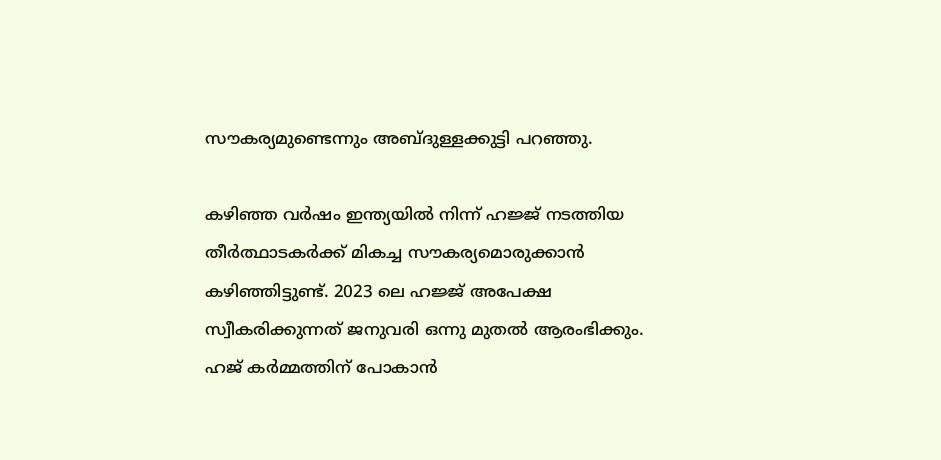സൗകര്യമുണ്ടെന്നും അബ്ദുള്ളക്കുട്ടി പറഞ്ഞു.

കഴിഞ്ഞ വര്‍ഷം ഇന്ത്യയില്‍ നിന്ന് ഹജ്ജ് നടത്തിയ തീര്‍ത്ഥാടകര്‍ക്ക് മികച്ച സൗകര്യമൊരുക്കാന്‍ കഴിഞ്ഞിട്ടുണ്ട്. 2023 ലെ ഹജ്ജ് അപേക്ഷ സ്വീകരിക്കുന്നത് ജനുവരി ഒന്നു മുതല്‍ ആരംഭിക്കും. ഹജ് കര്‍മ്മത്തിന് പോകാന്‍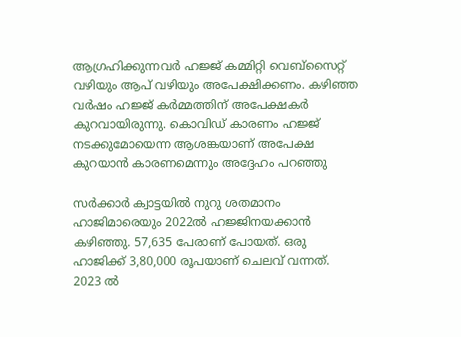ആഗ്രഹിക്കുന്നവര്‍ ഹജ്ജ് കമ്മിറ്റി വെബ്സൈറ്റ് വഴിയും ആപ് വഴിയും അപേക്ഷിക്കണം. കഴിഞ്ഞ വര്‍ഷം ഹജ്ജ് കര്‍മ്മത്തിന് അപേക്ഷകര്‍ കുറവായിരുന്നു. കൊവിഡ് കാരണം ഹജ്ജ് നടക്കുമോയെന്ന ആശങ്കയാണ് അപേക്ഷ കുറയാന്‍ കാരണമെന്നും അദ്ദേഹം പറഞ്ഞു

സര്‍ക്കാര്‍ ക്വാട്ടയില്‍ നുറു ശതമാനം ഹാജിമാരെയും 2022ല്‍ ഹജ്ജിനയക്കാന്‍ കഴിഞ്ഞു. 57,635 പേരാണ് പോയത്. ഒരു ഹാജിക്ക് 3,80,000 രൂപയാണ് ചെലവ് വന്നത്. 2023 ല്‍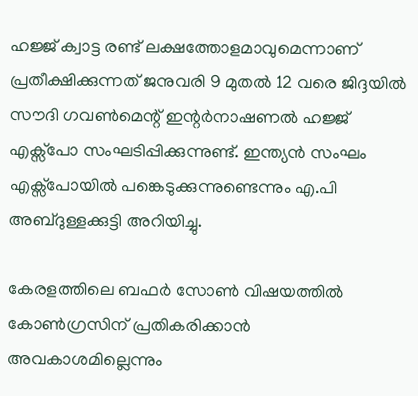ഹജ്ജ് ക്വാട്ട രണ്ട് ലക്ഷത്തോളമാവുമെന്നാണ് പ്രതീക്ഷിക്കുന്നത് ജനുവരി 9 മുതല്‍ 12 വരെ ജിദ്ദയില്‍ സൗദി ഗവണ്‍മെന്റ് ഇന്റര്‍നാഷണല്‍ ഹജ്ജ് എക്സ്പോ സംഘടിപ്പിക്കുന്നുണ്ട്. ഇന്ത്യന്‍ സംഘം എക്സ്പോയില്‍ പങ്കെടുക്കുന്നുണ്ടെന്നും എ.പി അബ്ദുള്ളക്കുട്ടി അറിയിച്ചു.

കേരളത്തിലെ ബഫര്‍ സോണ്‍ വിഷയത്തില്‍ കോണ്‍ഗ്രസിന് പ്രതികരിക്കാന്‍ അവകാശമില്ലെന്നും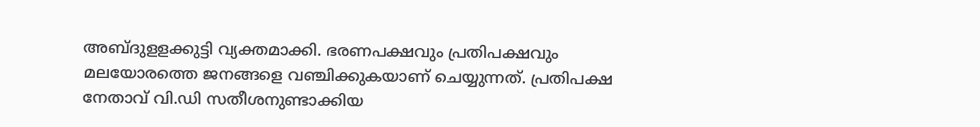അബ്ദുളളക്കുട്ടി വ്യക്തമാക്കി. ഭരണപക്ഷവും പ്രതിപക്ഷവും മലയോരത്തെ ജനങ്ങളെ വഞ്ചിക്കുകയാണ് ചെയ്യുന്നത്. പ്രതിപക്ഷ നേതാവ് വി.ഡി സതീശനുണ്ടാക്കിയ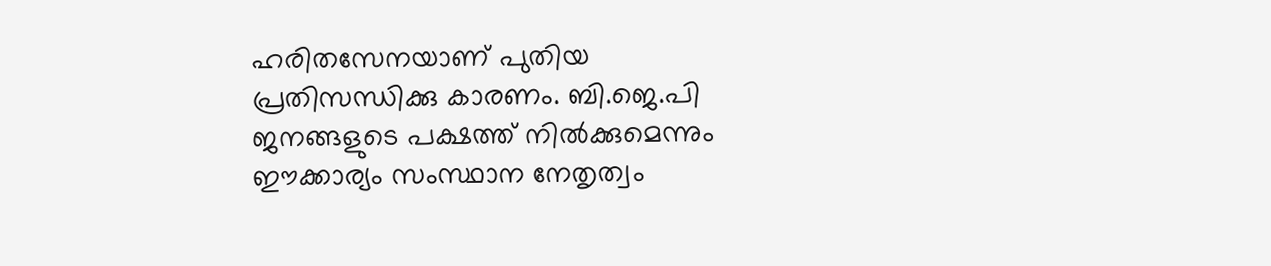ഹരിതസേനയാണ് പുതിയ പ്രതിസന്ധിക്കു കാരണം. ബി.ജെ.പി ജനങ്ങളുടെ പക്ഷത്ത് നില്‍ക്കുമെന്നും ഈക്കാര്യം സംസ്ഥാന നേതൃത്വം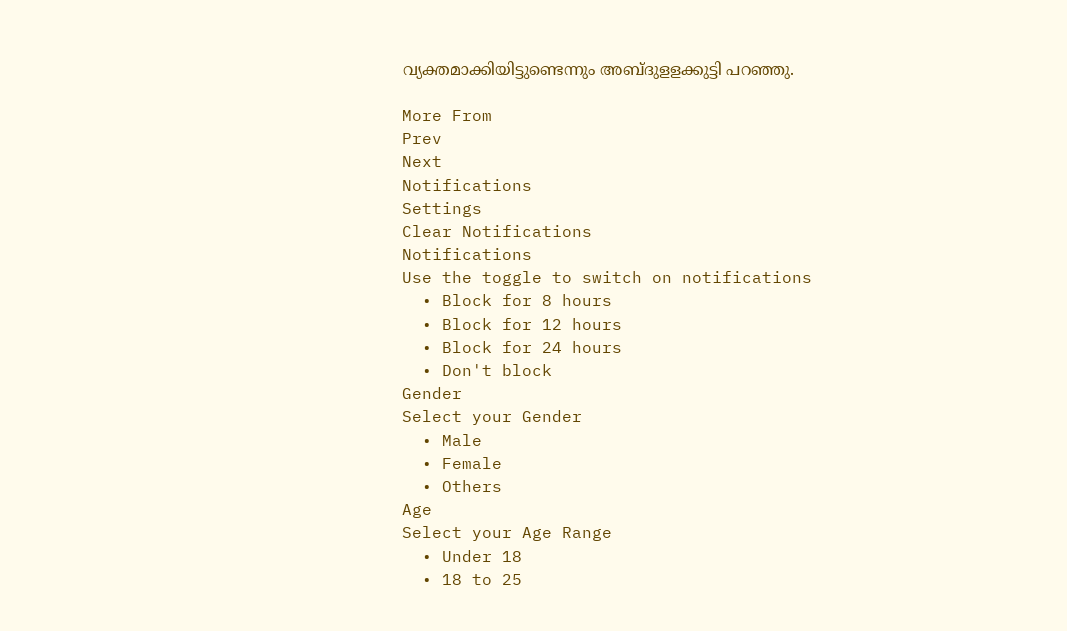വ്യക്തമാക്കിയിട്ടുണ്ടെന്നും അബ്ദുളളക്കുട്ടി പറഞ്ഞു.

More From
Prev
Next
Notifications
Settings
Clear Notifications
Notifications
Use the toggle to switch on notifications
  • Block for 8 hours
  • Block for 12 hours
  • Block for 24 hours
  • Don't block
Gender
Select your Gender
  • Male
  • Female
  • Others
Age
Select your Age Range
  • Under 18
  • 18 to 25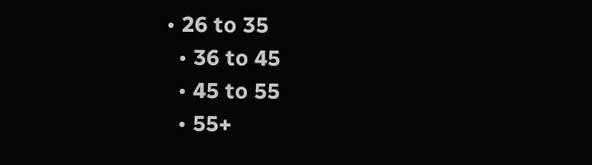• 26 to 35
  • 36 to 45
  • 45 to 55
  • 55+